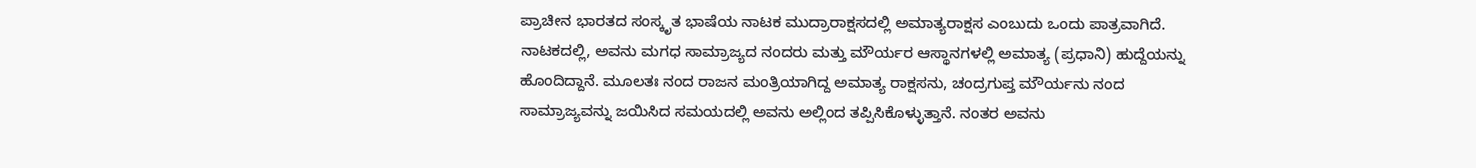ಪ್ರಾಚೀನ ಭಾರತದ ಸಂಸ್ಕೃತ ಭಾಷೆಯ ನಾಟಕ ಮುದ್ರಾರಾಕ್ಷಸದಲ್ಲಿ ಅಮಾತ್ಯರಾಕ್ಷಸ ಎಂಬುದು ಒಂದು ಪಾತ್ರವಾಗಿದೆ. ನಾಟಕದಲ್ಲಿ, ಅವನು ಮಗಧ ಸಾಮ್ರಾಜ್ಯದ ನಂದರು ಮತ್ತು ಮೌರ್ಯರ ಆಸ್ಥಾನಗಳಲ್ಲಿ ಅಮಾತ್ಯ (ಪ್ರಧಾನಿ) ಹುದ್ದೆಯನ್ನು ಹೊಂದಿದ್ದಾನೆ. ಮೂಲತಃ ನಂದ ರಾಜನ ಮಂತ್ರಿಯಾಗಿದ್ದ ಅಮಾತ್ಯ ರಾಕ್ಷಸನು, ಚಂದ್ರಗುಪ್ತ ಮೌರ್ಯನು ನಂದ ಸಾಮ್ರಾಜ್ಯವನ್ನು ಜಯಿಸಿದ ಸಮಯದಲ್ಲಿ ಅವನು ಅಲ್ಲಿಂದ ತಪ್ಪಿಸಿಕೊಳ್ಳುತ್ತಾನೆ. ನಂತರ ಅವನು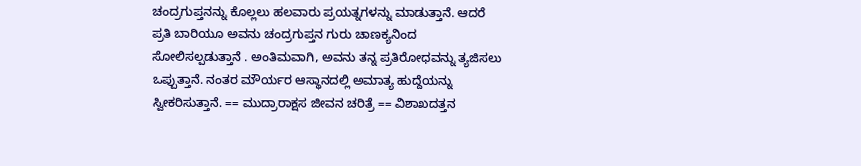ಚಂದ್ರಗುಪ್ತನನ್ನು ಕೊಲ್ಲಲು ಹಲವಾರು ಪ್ರಯತ್ನಗಳನ್ನು ಮಾಡುತ್ತಾನೆ. ಆದರೆ ಪ್ರತಿ ಬಾರಿಯೂ ಅವನು ಚಂದ್ರಗುಪ್ತನ ಗುರು ಚಾಣಕ್ಯನಿಂದ ಸೋಲಿಸಲ್ಪಡುತ್ತಾನೆ . ಅಂತಿಮವಾಗಿ, ಅವನು ತನ್ನ ಪ್ರತಿರೋಧವನ್ನು ತ್ಯಜಿಸಲು ಒಪ್ಪುತ್ತಾನೆ. ನಂತರ ಮೌರ್ಯರ ಆಸ್ಥಾನದಲ್ಲಿ ಅಮಾತ್ಯ ಹುದ್ದೆಯನ್ನು ಸ್ವೀಕರಿಸುತ್ತಾನೆ. == ಮುದ್ರಾರಾಕ್ಷಸ ಜೀವನ ಚರಿತ್ರೆ == ವಿಶಾಖದತ್ತನ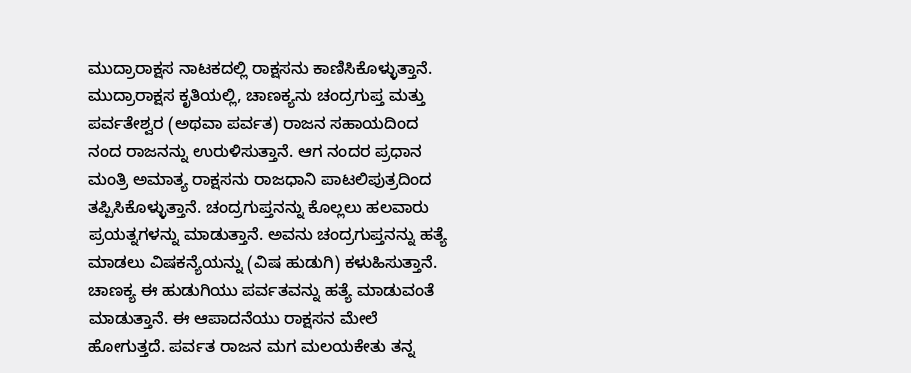ಮುದ್ರಾರಾಕ್ಷಸ ನಾಟಕದಲ್ಲಿ ರಾಕ್ಷಸನು ಕಾಣಿಸಿಕೊಳ್ಳುತ್ತಾನೆ. ಮುದ್ರಾರಾಕ್ಷಸ ಕೃತಿಯಲ್ಲಿ, ಚಾಣಕ್ಯನು ಚಂದ್ರಗುಪ್ತ ಮತ್ತು ಪರ್ವತೇಶ್ವರ (ಅಥವಾ ಪರ್ವತ) ರಾಜನ ಸಹಾಯದಿಂದ ನಂದ ರಾಜನನ್ನು ಉರುಳಿಸುತ್ತಾನೆ. ಆಗ ನಂದರ ಪ್ರಧಾನ ಮಂತ್ರಿ ಅಮಾತ್ಯ ರಾಕ್ಷಸನು ರಾಜಧಾನಿ ಪಾಟಲಿಪುತ್ರದಿಂದ ತಪ್ಪಿಸಿಕೊಳ್ಳುತ್ತಾನೆ. ಚಂದ್ರಗುಪ್ತನನ್ನು ಕೊಲ್ಲಲು ಹಲವಾರು ಪ್ರಯತ್ನಗಳನ್ನು ಮಾಡುತ್ತಾನೆ. ಅವನು ಚಂದ್ರಗುಪ್ತನನ್ನು ಹತ್ಯೆ ಮಾಡಲು ವಿಷಕನ್ಯೆಯನ್ನು (ವಿಷ ಹುಡುಗಿ) ಕಳುಹಿಸುತ್ತಾನೆ. ಚಾಣಕ್ಯ ಈ ಹುಡುಗಿಯು ಪರ್ವತವನ್ನು ಹತ್ಯೆ ಮಾಡುವಂತೆ ಮಾಡುತ್ತಾನೆ. ಈ ಆಪಾದನೆಯು ರಾಕ್ಷಸನ ಮೇಲೆ ಹೋಗುತ್ತದೆ. ಪರ್ವತ ರಾಜನ ಮಗ ಮಲಯಕೇತು ತನ್ನ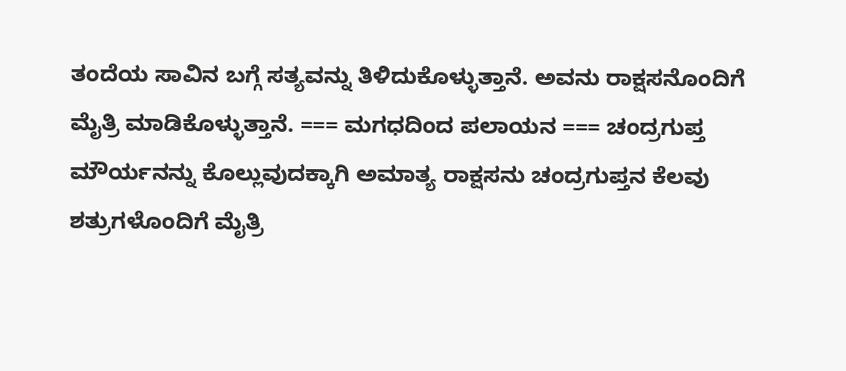ತಂದೆಯ ಸಾವಿನ ಬಗ್ಗೆ ಸತ್ಯವನ್ನು ತಿಳಿದುಕೊಳ್ಳುತ್ತಾನೆ. ಅವನು ರಾಕ್ಷಸನೊಂದಿಗೆ ಮೈತ್ರಿ ಮಾಡಿಕೊಳ್ಳುತ್ತಾನೆ. === ಮಗಧದಿಂದ ಪಲಾಯನ === ಚಂದ್ರಗುಪ್ತ ಮೌರ್ಯನನ್ನು ಕೊಲ್ಲುವುದಕ್ಕಾಗಿ ಅಮಾತ್ಯ ರಾಕ್ಷಸನು ಚಂದ್ರಗುಪ್ತನ ಕೆಲವು ಶತ್ರುಗಳೊಂದಿಗೆ ಮೈತ್ರಿ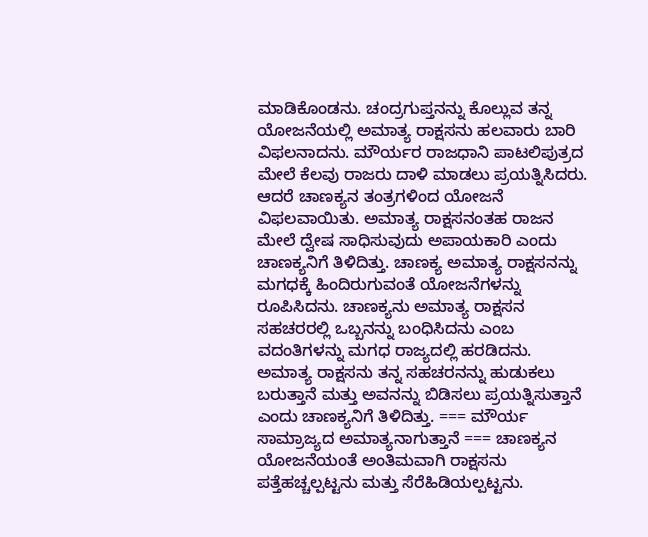ಮಾಡಿಕೊಂಡನು. ಚಂದ್ರಗುಪ್ತನನ್ನು ಕೊಲ್ಲುವ ತನ್ನ ಯೋಜನೆಯಲ್ಲಿ ಅಮಾತ್ಯ ರಾಕ್ಷಸನು ಹಲವಾರು ಬಾರಿ ವಿಫಲನಾದನು. ಮೌರ್ಯರ ರಾಜಧಾನಿ ಪಾಟಲಿಪುತ್ರದ ಮೇಲೆ ಕೆಲವು ರಾಜರು ದಾಳಿ ಮಾಡಲು ಪ್ರಯತ್ನಿಸಿದರು. ಆದರೆ ಚಾಣಕ್ಯನ ತಂತ್ರಗಳಿಂದ ಯೋಜನೆ ವಿಫಲವಾಯಿತು. ಅಮಾತ್ಯ ರಾಕ್ಷಸನಂತಹ ರಾಜನ ಮೇಲೆ ದ್ವೇಷ ಸಾಧಿಸುವುದು ಅಪಾಯಕಾರಿ ಎಂದು ಚಾಣಕ್ಯನಿಗೆ ತಿಳಿದಿತ್ತು. ಚಾಣಕ್ಯ ಅಮಾತ್ಯ ರಾಕ್ಷಸನನ್ನು ಮಗಧಕ್ಕೆ ಹಿಂದಿರುಗುವಂತೆ ಯೋಜನೆಗಳನ್ನು ರೂಪಿಸಿದನು. ಚಾಣಕ್ಯನು ಅಮಾತ್ಯ ರಾಕ್ಷಸನ ಸಹಚರರಲ್ಲಿ ಒಬ್ಬನನ್ನು ಬಂಧಿಸಿದನು ಎಂಬ ವದಂತಿಗಳನ್ನು ಮಗಧ ರಾಜ್ಯದಲ್ಲಿ ಹರಡಿದನು. ಅಮಾತ್ಯ ರಾಕ್ಷಸನು ತನ್ನ ಸಹಚರನನ್ನು ಹುಡುಕಲು ಬರುತ್ತಾನೆ ಮತ್ತು ಅವನನ್ನು ಬಿಡಿಸಲು ಪ್ರಯತ್ನಿಸುತ್ತಾನೆ ಎಂದು ಚಾಣಕ್ಯನಿಗೆ ತಿಳಿದಿತ್ತು. === ಮೌರ್ಯ ಸಾಮ್ರಾಜ್ಯದ ಅಮಾತ್ಯನಾಗುತ್ತಾನೆ === ಚಾಣಕ್ಯನ ಯೋಜನೆಯಂತೆ ಅಂತಿಮವಾಗಿ ರಾಕ್ಷಸನು ಪತ್ತೆಹಚ್ಚಲ್ಪಟ್ಟನು ಮತ್ತು ಸೆರೆಹಿಡಿಯಲ್ಪಟ್ಟನು.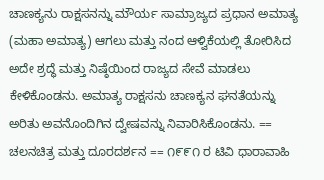ಚಾಣಕ್ಯನು ರಾಕ್ಷಸನನ್ನು ಮೌರ್ಯ ಸಾಮ್ರಾಜ್ಯದ ಪ್ರಧಾನ ಅಮಾತ್ಯ (ಮಹಾ ಅಮಾತ್ಯ) ಆಗಲು ಮತ್ತು ನಂದ ಆಳ್ವಿಕೆಯಲ್ಲಿ ತೋರಿಸಿದ ಅದೇ ಶ್ರದ್ಧೆ ಮತ್ತು ನಿಷ್ಠೆಯಿಂದ ರಾಜ್ಯದ ಸೇವೆ ಮಾಡಲು ಕೇಳಿಕೊಂಡನು. ಅಮಾತ್ಯ ರಾಕ್ಷಸನು ಚಾಣಕ್ಯನ ಘನತೆಯನ್ನು ಅರಿತು ಅವನೊಂದಿಗಿನ ದ್ವೇಷವನ್ನು ನಿವಾರಿಸಿಕೊಂಡನು. == ಚಲನಚಿತ್ರ ಮತ್ತು ದೂರದರ್ಶನ == ೧೯೯೧ ರ ಟಿವಿ ಧಾರಾವಾಹಿ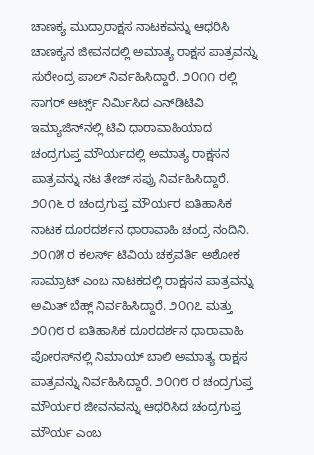ಚಾಣಕ್ಯ ಮುದ್ರಾರಾಕ್ಷಸ ನಾಟಕವನ್ನು ಆಧರಿಸಿ ಚಾಣಕ್ಯನ ಜೀವನದಲ್ಲಿ ಅಮಾತ್ಯ ರಾಕ್ಷಸ ಪಾತ್ರವನ್ನು ಸುರೇಂದ್ರ ಪಾಲ್ ನಿರ್ವಹಿಸಿದ್ದಾರೆ. ೨೦೧೧ ರಲ್ಲಿ ಸಾಗರ್ ಆರ್ಟ್ಸ್ ನಿರ್ಮಿಸಿದ ಎನ್‌ಡಿಟಿವಿ ಇಮ್ಯಾಜಿನ್‌ನಲ್ಲಿ ಟಿವಿ ಧಾರಾವಾಹಿಯಾದ ಚಂದ್ರಗುಪ್ತ ಮೌರ್ಯದಲ್ಲಿ ಅಮಾತ್ಯ ರಾಕ್ಷಸನ ಪಾತ್ರವನ್ನು ನಟ ತೇಜ್ ಸಪ್ರು ನಿರ್ವಹಿಸಿದ್ದಾರೆ. ೨೦೧೬ ರ ಚಂದ್ರಗುಪ್ತ ಮೌರ್ಯರ ಐತಿಹಾಸಿಕ ನಾಟಕ ದೂರದರ್ಶನ ಧಾರಾವಾಹಿ ಚಂದ್ರ ನಂದಿನಿ. ೨೦೧೫ ರ ಕಲರ್ಸ್ ಟಿವಿಯ ಚಕ್ರವರ್ತಿ ಅಶೋಕ ಸಾಮ್ರಾಟ್ ಎಂಬ ನಾಟಕದಲ್ಲಿ ರಾಕ್ಷಸನ ಪಾತ್ರವನ್ನು ಅಮಿತ್ ಬೆಹ್ಲ್ ನಿರ್ವಹಿಸಿದ್ದಾರೆ. ೨೦೧೭ ಮತ್ತು ೨೦೧೮ ರ ಐತಿಹಾಸಿಕ ದೂರದರ್ಶನ ಧಾರಾವಾಹಿ ಪೋರಸ್‌ನಲ್ಲಿ ನಿಮಾಯ್ ಬಾಲಿ ಅಮಾತ್ಯ ರಾಕ್ಷಸ ಪಾತ್ರವನ್ನು ನಿರ್ವಹಿಸಿದ್ದಾರೆ. ೨೦೧೮ ರ ಚಂದ್ರಗುಪ್ತ ಮೌರ್ಯರ ಜೀವನವನ್ನು ಆಧರಿಸಿದ ಚಂದ್ರಗುಪ್ತ ಮೌರ್ಯ ಎಂಬ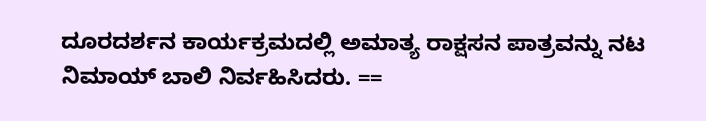ದೂರದರ್ಶನ ಕಾರ್ಯಕ್ರಮದಲ್ಲಿ ಅಮಾತ್ಯ ರಾಕ್ಷಸನ ಪಾತ್ರವನ್ನು ನಟ ನಿಮಾಯ್ ಬಾಲಿ ನಿರ್ವಹಿಸಿದರು. ==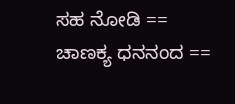ಸಹ ನೋಡಿ == ಚಾಣಕ್ಯ ಧನನಂದ ==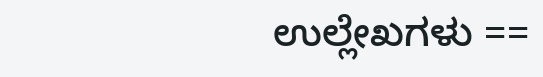ಉಲ್ಲೇಖಗಳು ==